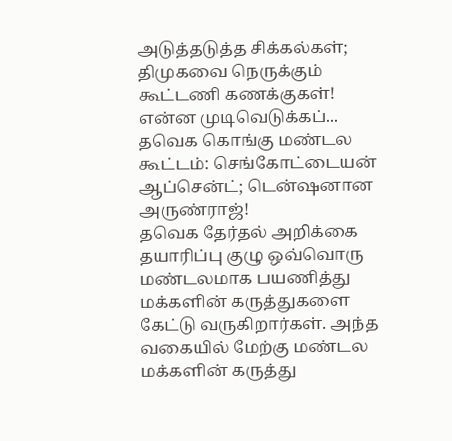அடுத்தடுத்த சிக்கல்கள்; திமுகவை நெருக்கும் கூட்டணி கணக்குகள்! என்ன முடிவெடுக்கப்...
தவெக கொங்கு மண்டல கூட்டம்: செங்கோட்டையன் ஆப்சென்ட்; டென்ஷனான அருண்ராஜ்!
தவெக தேர்தல் அறிக்கை தயாரிப்பு குழு ஒவ்வொரு மண்டலமாக பயணித்து மக்களின் கருத்துகளை கேட்டு வருகிறார்கள். அந்த வகையில் மேற்கு மண்டல மக்களின் கருத்து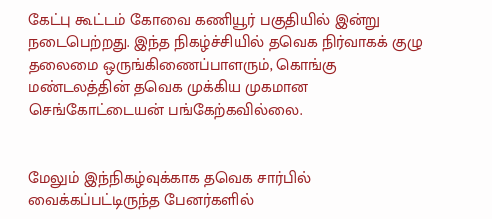கேட்பு கூட்டம் கோவை கணியூர் பகுதியில் இன்று நடைபெற்றது. இந்த நிகழ்ச்சியில் தவெக நிர்வாகக் குழு தலைமை ஒருங்கிணைப்பாளரும், கொங்கு மண்டலத்தின் தவெக முக்கிய முகமான செங்கோட்டையன் பங்கேற்கவில்லை.


மேலும் இந்நிகழ்வுக்காக தவெக சார்பில் வைக்கப்பட்டிருந்த பேனர்களில்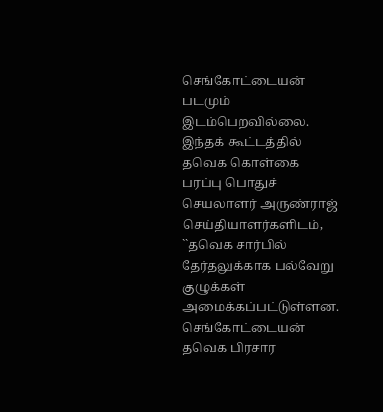செங்கோட்டையன் படமும் இடம்பெறவில்லை.
இந்தக் கூட்டத்தில் தவெக கொள்கை பரப்பு பொதுச் செயலாளர் அருண்ராஜ் செய்தியாளர்களிடம், ``தவெக சார்பில் தேர்தலுக்காக பல்வேறு குழுக்கள் அமைக்கப்பட்டுள்ளன. செங்கோட்டையன் தவெக பிரசார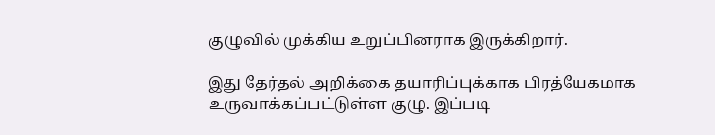குழுவில் முக்கிய உறுப்பினராக இருக்கிறார்.

இது தேர்தல் அறிக்கை தயாரிப்புக்காக பிரத்யேகமாக உருவாக்கப்பட்டுள்ள குழு. இப்படி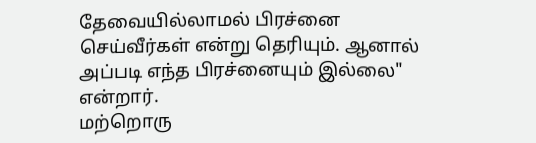தேவையில்லாமல் பிரச்னை செய்வீர்கள் என்று தெரியும். ஆனால் அப்படி எந்த பிரச்னையும் இல்லை" என்றார்.
மற்றொரு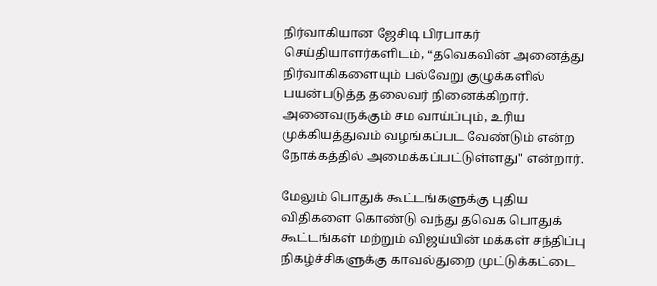நிர்வாகியான ஜேசிடி பிரபாகர் செய்தியாளர்களிடம், “தவெகவின் அனைத்து நிர்வாகிகளையும் பல்வேறு குழுக்களில் பயன்படுத்த தலைவர் நினைக்கிறார். அனைவருக்கும் சம வாய்ப்பும், உரிய முக்கியத்துவம் வழங்கப்பட வேண்டும் என்ற நோக்கத்தில் அமைக்கப்பட்டுள்ளது" என்றார்.

மேலும் பொதுக் கூட்டங்களுக்கு புதிய விதிகளை கொண்டு வந்து தவெக பொதுக் கூட்டங்கள் மற்றும் விஜய்யின் மக்கள் சந்திப்பு நிகழ்ச்சிகளுக்கு காவல்துறை முட்டுக்கட்டை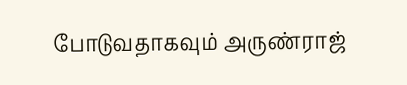போடுவதாகவும் அருண்ராஜ்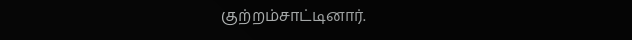குற்றம்சாட்டினார்.